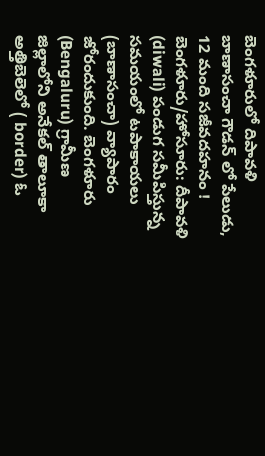బెంగళూరులో దిపావళి బాణాసంచా గౌడన్ లో పేలుడు, 12 మంది సజీవదహనం !
బెంగళూరు/హోసూరు: దీపావళి (diwali) పండుగ సమీపిస్తున్న సమయంలో టపాకాయలు (బాణాసంచా) వ్యాపారం జోరందుకుంది. బెంగళూరు (Bengaluru) గ్రామీణ జిల్లాలోని అనేకల్ తాలూకా అత్తిబెలెలో ( border) ఓ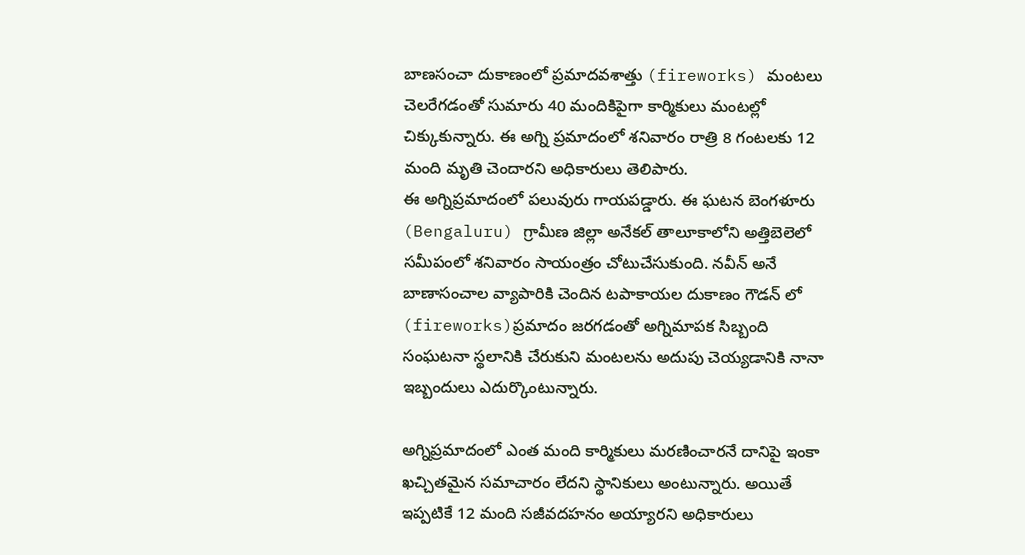బాణసంచా దుకాణంలో ప్రమాదవశాత్తు (fireworks) మంటలు చెలరేగడంతో సుమారు 40 మందికిపైగా కార్మికులు మంటల్లో చిక్కుకున్నారు. ఈ అగ్ని ప్రమాదంలో శనివారం రాత్రి 8 గంటలకు 12 మంది మృతి చెందారని అధికారులు తెలిపారు.
ఈ అగ్నిప్రమాదంలో పలువురు గాయపడ్డారు. ఈ ఘటన బెంగళూరు (Bengaluru) గ్రామీణ జిల్లా అనేకల్ తాలూకాలోని అత్తిబెలెలో సమీపంలో శనివారం సాయంత్రం చోటుచేసుకుంది. నవీన్ అనే బాణాసంచాల వ్యాపారికి చెందిన టపాకాయల దుకాణం గౌడన్ లో (fireworks)ప్రమాదం జరగడంతో అగ్నిమాపక సిబ్బంది సంఘటనా స్థలానికి చేరుకుని మంటలను అదుపు చెయ్యడానికి నానా ఇబ్బందులు ఎదుర్కొంటున్నారు.

అగ్నిప్రమాదంలో ఎంత మంది కార్మికులు మరణించారనే దానిపై ఇంకా ఖచ్చితమైన సమాచారం లేదని స్థానికులు అంటున్నారు. అయితే ఇప్పటికే 12 మంది సజీవదహనం అయ్యారని అధికారులు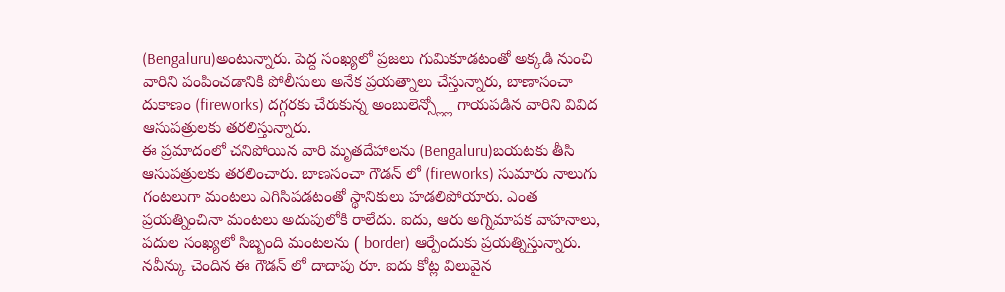(Bengaluru)అంటున్నారు. పెద్ద సంఖ్యలో ప్రజలు గుమికూడటంతో అక్కడి నుంచి వారిని పంపించడానికి పోలీసులు అనేక ప్రయత్నాలు చేస్తున్నారు, బాణాసంచా దుకాణం (fireworks) దగ్గరకు చేరుకున్న అంబులెన్స్ల్లో గాయపడిన వారిని వివిద ఆసుపత్రులకు తరలిస్తున్నారు.
ఈ ప్రమాదంలో చనిపోయిన వారి మృతదేహాలను (Bengaluru)బయటకు తీసి ఆసుపత్రులకు తరలించారు. బాణసంచా గౌడన్ లో (fireworks) సుమారు నాలుగు గంటలుగా మంటలు ఎగిసిపడటంతో స్థానికులు హడలిపోయారు. ఎంత ప్రయత్నించినా మంటలు అదుపులోకి రాలేదు. ఐదు, ఆరు అగ్నిమాపక వాహనాలు, పదుల సంఖ్యలో సిబ్బంది మంటలను ( border) ఆర్పేందుకు ప్రయత్నిస్తున్నారు. నవీన్కు చెందిన ఈ గౌడన్ లో దాదాపు రూ. ఐదు కోట్ల విలువైన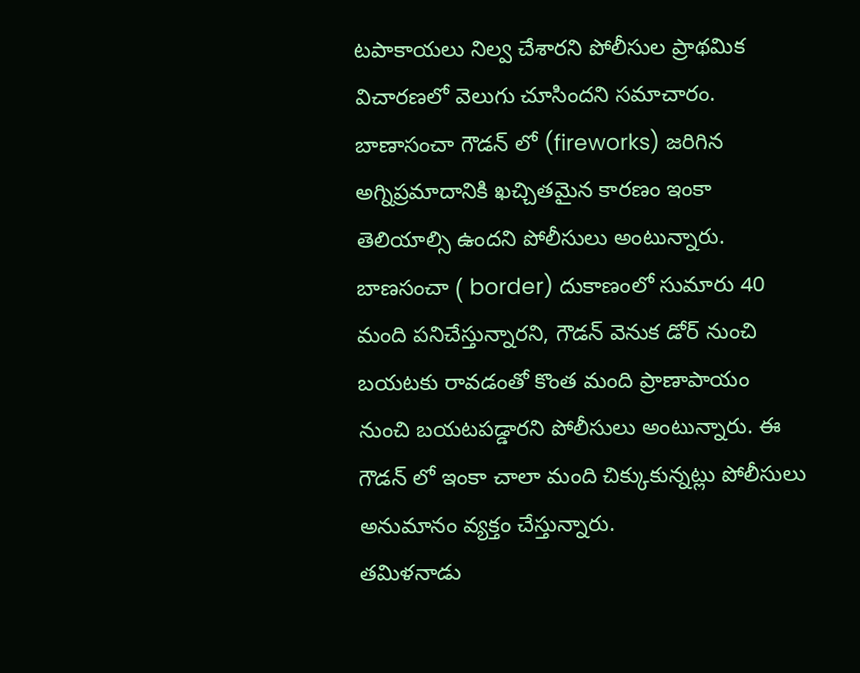టపాకాయలు నిల్వ చేశారని పోలీసుల ప్రాథమిక విచారణలో వెలుగు చూసిందని సమాచారం.
బాణాసంచా గౌడన్ లో (fireworks) జరిగిన అగ్నిప్రమాదానికి ఖచ్చితమైన కారణం ఇంకా తెలియాల్సి ఉందని పోలీసులు అంటున్నారు. బాణసంచా ( border) దుకాణంలో సుమారు 40 మంది పనిచేస్తున్నారని, గౌడన్ వెనుక డోర్ నుంచి బయటకు రావడంతో కొంత మంది ప్రాణాపాయం నుంచి బయటపడ్డారని పోలీసులు అంటున్నారు. ఈ గౌడన్ లో ఇంకా చాలా మంది చిక్కుకున్నట్లు పోలీసులు అనుమానం వ్యక్తం చేస్తున్నారు.
తమిళనాడు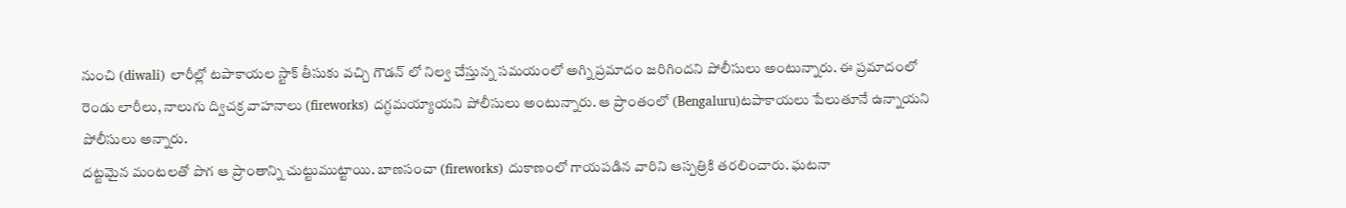నుంచి (diwali) లారీల్లో టపాకాయల స్టాక్ తీసుకు వచ్చి గౌడన్ లో నిల్వ చేస్తున్న సమయంలో అగ్ని ప్రమాదం జరిగిందని పోలీసులు అంటున్నారు. ఈ ప్రమాదంలో రెండు లారీలు, నాలుగు ద్విచక్ర వాహనాలు (fireworks) దగ్ధమయ్యాయని పోలీసులు అంటున్నారు. ఆ ప్రాంతంలో (Bengaluru)టపాకాయలు పేలుతూనే ఉన్నాయని పోలీసులు అన్నారు.
దట్టమైన మంటలతో పొగ ఆ ప్రాంతాన్ని చుట్టుముట్టాయి. బాణసంచా (fireworks) దుకాణంలో గాయపడిన వారిని ఆస్పత్రికి తరలించారు. ఘటనా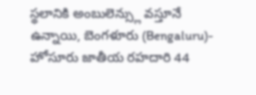స్థలానికి అంబులెన్స్లు వస్తూనే ఉన్నాయి, బెంగళూరు (Bengaluru)- హోసూరు జాతీయ రహదారి 44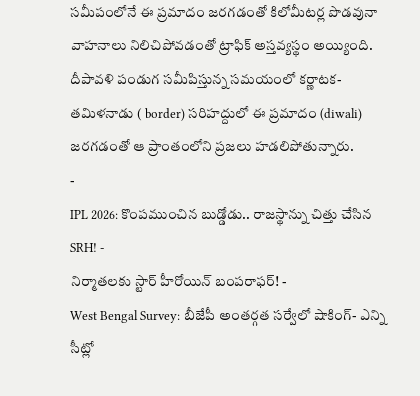సమీపంలోనే ఈ ప్రమాదం జరగడంతో కిలోమీటర్ల పొడవునా వాహనాలు నిలిచిపోవడంతో ట్రాఫిక్ అస్తవ్యస్థం అయ్యింది. దీపావళి పండుగ సమీపిస్తున్న సమయంలో కర్ణాటక- తమిళనాడు ( border) సరిహద్దులో ఈ ప్రమాదం (diwali) జరగడంతో ఆ ప్రాంతంలోని ప్రజలు హడలిపోతున్నారు.
-
IPL 2026: కొంపముంచిన బుడ్డోడు.. రాజస్థాన్ను చిత్తు చేసిన SRH! -
నిర్మాతలకు స్టార్ హీరోయిన్ బంపరాఫర్! -
West Bengal Survey: బీజేపీ అంతర్గత సర్వేలో షాకింగ్- ఎన్ని సీట్లో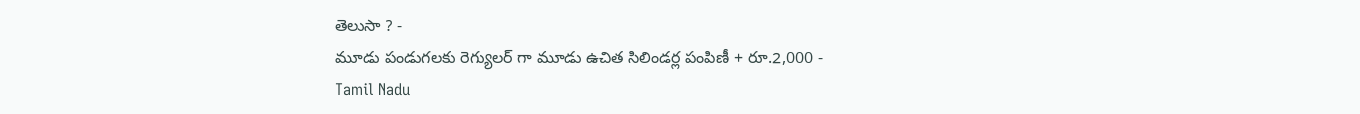తెలుసా ? -
మూడు పండుగలకు రెగ్యులర్ గా మూడు ఉచిత సిలిండర్ల పంపిణీ + రూ.2,000 -
Tamil Nadu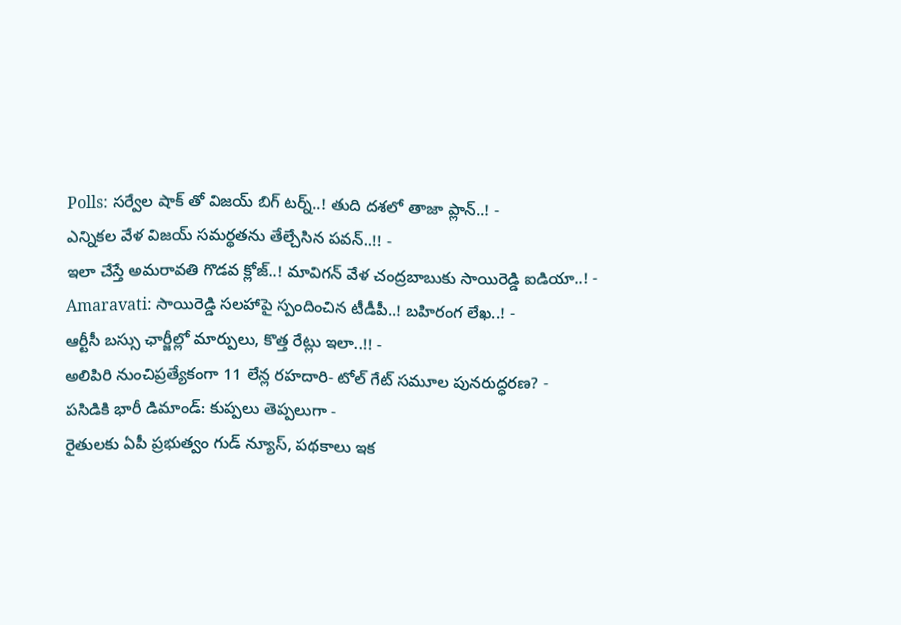Polls: సర్వేల షాక్ తో విజయ్ బిగ్ టర్న్..! తుది దశలో తాజా ప్లాన్..! -
ఎన్నికల వేళ విజయ్ సమర్థతను తేల్చేసిన పవన్..!! -
ఇలా చేస్తే అమరావతి గొడవ క్లోజ్..! మావిగన్ వేళ చంద్రబాబుకు సాయిరెడ్డి ఐడియా..! -
Amaravati: సాయిరెడ్డి సలహాపై స్పందించిన టీడీపీ..! బహిరంగ లేఖ..! -
ఆర్టీసీ బస్సు ఛార్జీల్లో మార్పులు, కొత్త రేట్లు ఇలా..!! -
అలిపిరి నుంచిప్రత్యేకంగా 11 లేన్ల రహదారి- టోల్ గేట్ సమూల పునరుద్ధరణ? -
పసిడికి భారీ డిమాండ్: కుప్పలు తెప్పలుగా -
రైతులకు ఏపీ ప్రభుత్వం గుడ్ న్యూస్, పథకాలు ఇక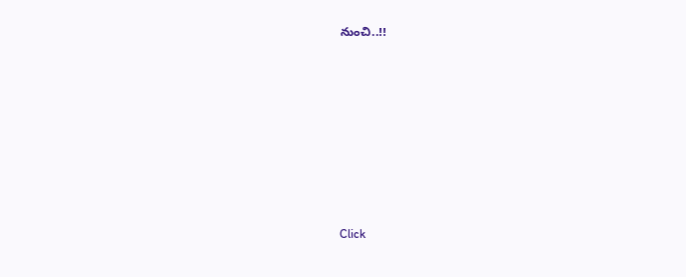నుంచి..!!












Click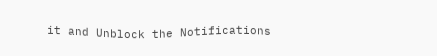it and Unblock the Notifications